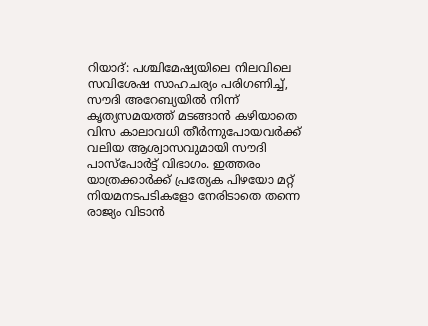റിയാദ്: പശ്ചിമേഷ്യയിലെ നിലവിലെ സവിശേഷ സാഹചര്യം പരിഗണിച്ച്, സൗദി അറേബ്യയിൽ നിന്ന് കൃത്യസമയത്ത് മടങ്ങാൻ കഴിയാതെ വിസ കാലാവധി തീർന്നുപോയവർക്ക് വലിയ ആശ്വാസവുമായി സൗദി പാസ്പോർട്ട് വിഭാഗം. ഇത്തരം യാത്രക്കാർക്ക് പ്രത്യേക പിഴയോ മറ്റ് നിയമനടപടികളോ നേരിടാതെ തന്നെ രാജ്യം വിടാൻ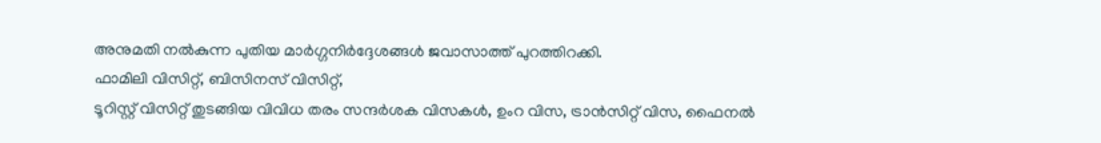അനുമതി നൽകുന്ന പുതിയ മാർഗ്ഗനിർദ്ദേശങ്ങൾ ജവാസാത്ത് പുറത്തിറക്കി.
ഫാമിലി വിസിറ്റ്, ബിസിനസ് വിസിറ്റ്,
ടൂറിസ്റ്റ് വിസിറ്റ് തുടങ്ങിയ വിവിധ തരം സന്ദർശക വിസകൾ, ഉംറ വിസ, ട്രാൻസിറ്റ് വിസ, ഫൈനൽ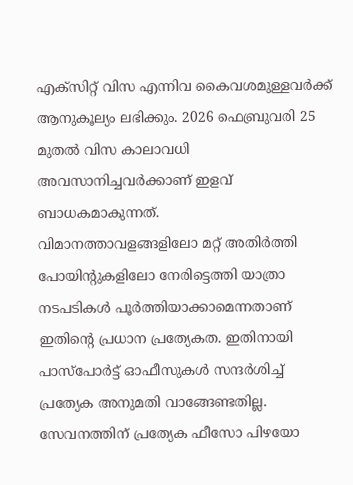എക്സിറ്റ് വിസ എന്നിവ കൈവശമുള്ളവർക്ക് ആനുകൂല്യം ലഭിക്കും. 2026 ഫെബ്രുവരി 25 മുതൽ വിസ കാലാവധി അവസാനിച്ചവർക്കാണ് ഇളവ് ബാധകമാകുന്നത്.
വിമാനത്താവളങ്ങളിലോ മറ്റ് അതിർത്തി പോയിന്റുകളിലോ നേരിട്ടെത്തി യാത്രാ നടപടികൾ പൂർത്തിയാക്കാമെന്നതാണ് ഇതിന്റെ പ്രധാന പ്രത്യേകത. ഇതിനായി പാസ്പോർട്ട് ഓഫീസുകൾ സന്ദർശിച്ച് പ്രത്യേക അനുമതി വാങ്ങേണ്ടതില്ല. സേവനത്തിന് പ്രത്യേക ഫീസോ പിഴയോ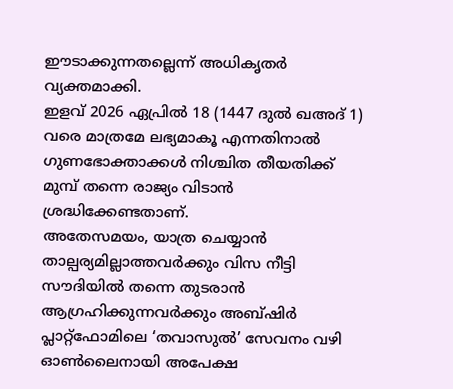ഈടാക്കുന്നതല്ലെന്ന് അധികൃതർ വ്യക്തമാക്കി.
ഇളവ് 2026 ഏപ്രിൽ 18 (1447 ദുൽ ഖഅദ് 1) വരെ മാത്രമേ ലഭ്യമാകൂ എന്നതിനാൽ ഗുണഭോക്താക്കൾ നിശ്ചിത തീയതിക്ക് മുമ്പ് തന്നെ രാജ്യം വിടാൻ ശ്രദ്ധിക്കേണ്ടതാണ്.
അതേസമയം, യാത്ര ചെയ്യാൻ താല്പര്യമില്ലാത്തവർക്കും വിസ നീട്ടി സൗദിയിൽ തന്നെ തുടരാൻ ആഗ്രഹിക്കുന്നവർക്കും അബ്ഷിർ പ്ലാറ്റ്ഫോമിലെ ‘തവാസുൽ’ സേവനം വഴി ഓൺലൈനായി അപേക്ഷ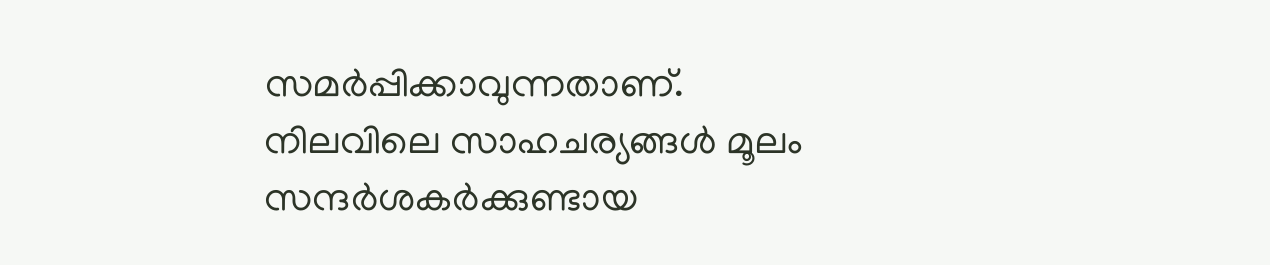സമർപ്പിക്കാവുന്നതാണ്.
നിലവിലെ സാഹചര്യങ്ങൾ മൂലം സന്ദർശകർക്കുണ്ടായ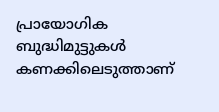പ്രായോഗിക ബുദ്ധിമുട്ടുകൾ കണക്കിലെടുത്താണ്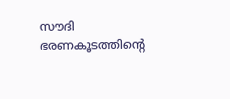സൗദി ഭരണകൂടത്തിന്റെ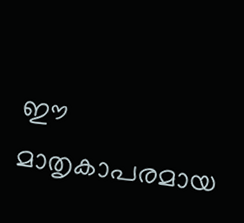ഈ മാതൃകാപരമായ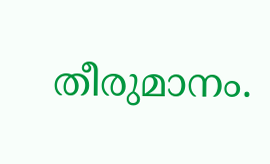തീരുമാനം.